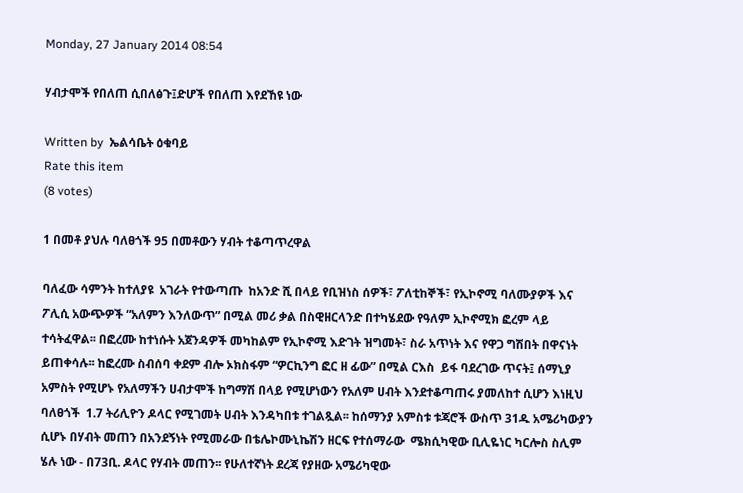Monday, 27 January 2014 08:54

ሃብታሞች የበለጠ ሲበለፅጉ፤ድሆች የበለጠ እየደኸዩ ነው

Written by  ኤልሳቤት ዕቁባይ
Rate this item
(8 votes)

1 በመቶ ያህሉ ባለፀጎች 95 በመቶውን ሃብት ተቆጣጥረዋል

ባለፈው ሳምንት ከተለያዩ  አገራት የተውጣጡ  ከአንድ ሺ በላይ የቢዝነስ ሰዎች፣ ፖለቲከኞች፣ የኢኮኖሚ ባለሙያዎች እና ፖሊሲ አውጭዎች “አለምን እንለውጥ” በሚል መሪ ቃል በስዊዘርላንድ በተካሄደው የዓለም ኢኮኖሚክ ፎረም ላይ ተሳትፈዋል፡፡ በፎረሙ ከተነሱት አጀንዳዎች መካከልም የኢኮኖሚ እድገት ዝግመት፣ ስራ አጥነት እና የዋጋ ግሽበት በዋናነት ይጠቀሳሉ፡፡ ከፎረሙ ስብሰባ ቀደም ብሎ ኦክስፋም “ዎርኪንግ ፎር ዘ ፊው” በሚል ርእስ  ይፋ ባደረገው ጥናት፤ ሰማኒያ አምስት የሚሆኑ የአለማችን ሀብታሞች ከግማሽ በላይ የሚሆነውን የአለም ሀብት እንደተቆጣጠሩ ያመለከተ ሲሆን እነዚህ ባለፀጎች  1.7 ትሪሊዮን ዶላር የሚገመት ሀብት እንዳካበቱ ተገልጿል፡፡ ከሰማንያ አምስቱ ቱጃሮች ውስጥ 31ዱ አሜሪካውያን ሲሆኑ በሃብት መጠን በአንደኝነት የሚመራው በቴሌኮሙኒኬሽን ዘርፍ የተሰማራው  ሜክሲካዊው ቢሊዬነር ካርሎስ ስሊም ሄሉ ነው - በ73ቢ. ዶላር የሃብት መጠን፡፡ የሁለተኛነት ደረጃ የያዘው አሜሪካዊው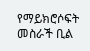የማይክሮሶፍት መስራች ቢል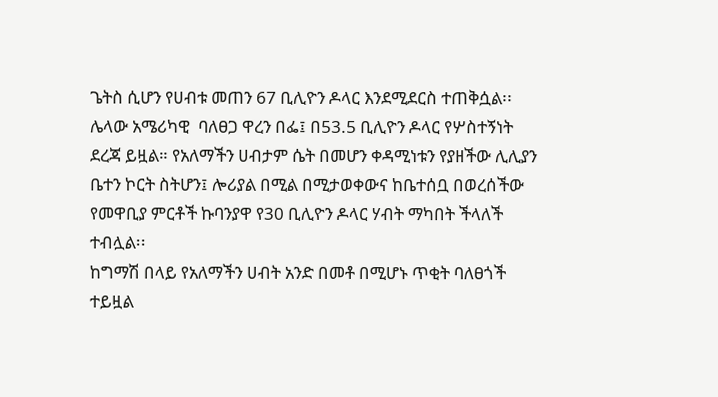ጌትስ ሲሆን የሀብቱ መጠን 67 ቢሊዮን ዶላር እንደሚደርስ ተጠቅሷል፡፡ ሌላው አሜሪካዊ  ባለፀጋ ዋረን በፌ፤ በ53.5 ቢሊዮን ዶላር የሦስተኝነት ደረጃ ይዟል። የአለማችን ሀብታም ሴት በመሆን ቀዳሚነቱን የያዘችው ሊሊያን ቤተን ኮርት ስትሆን፤ ሎሪያል በሚል በሚታወቀውና ከቤተሰቧ በወረሰችው የመዋቢያ ምርቶች ኩባንያዋ የ30 ቢሊዮን ዶላር ሃብት ማካበት ችላለች ተብሏል፡፡
ከግማሽ በላይ የአለማችን ሀብት አንድ በመቶ በሚሆኑ ጥቂት ባለፀጎች ተይዟል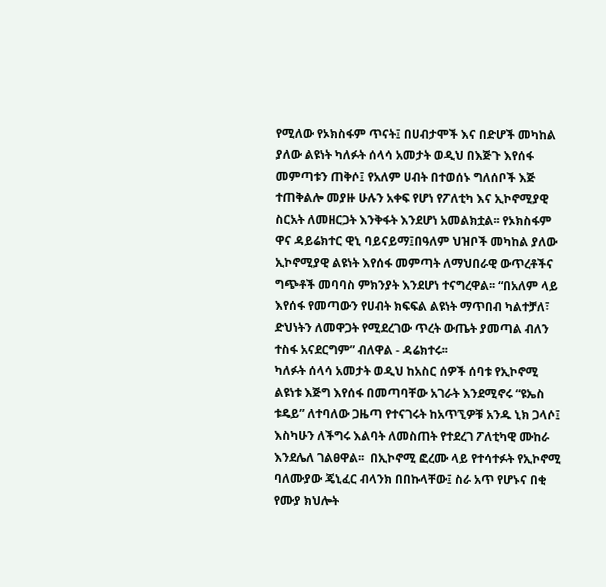የሚለው የኦክስፋም ጥናት፤ በሀብታሞች እና በድሆች መካከል ያለው ልዩነት ካለፉት ሰላሳ አመታት ወዲህ በእጅጉ እየሰፋ መምጣቱን ጠቅሶ፤ የአለም ሀብት በተወሰኑ ግለሰቦች እጅ ተጠቅልሎ መያዙ ሁሉን አቀፍ የሆነ የፖለቲካ እና ኢኮኖሚያዊ ስርአት ለመዘርጋት እንቅፋት እንደሆነ አመልክቷል፡፡ የኦክስፋም ዋና ዳይሬክተር ዊኒ ባይናይማ፤በዓለም ህዝቦች መካከል ያለው ኢኮኖሚያዊ ልዩነት እየሰፋ መምጣት ለማህበራዊ ውጥረቶችና  ግጭቶች መባባስ ምክንያት እንደሆነ ተናግረዋል፡፡ “በአለም ላይ እየሰፋ የመጣውን የሀብት ክፍፍል ልዩነት ማጥበብ ካልተቻለ፣ ድህነትን ለመዋጋት የሚደረገው ጥረት ውጤት ያመጣል ብለን ተስፋ አናደርግም” ብለዋል - ዳሬክተሩ፡፡
ካለፉት ሰላሳ አመታት ወዲህ ከአስር ሰዎች ሰባቱ የኢኮኖሚ ልዩነቱ እጅግ እየሰፋ በመጣባቸው አገራት እንደሚኖሩ “ዩኤስ ቱዴይ” ለተባለው ጋዜጣ የተናገሩት ከአጥኚዎቹ አንዱ ኒክ ጋላሶ፤ እስካሁን ለችግሩ እልባት ለመስጠት የተደረገ ፖለቲካዊ ሙከራ እንደሌለ ገልፀዋል፡፡  በኢኮኖሚ ፎረሙ ላይ የተሳተፉት የኢኮኖሚ ባለሙያው ጄኒፈር ብላንክ በበኩላቸው፤ ስራ አጥ የሆኑና በቂ የሙያ ክህሎት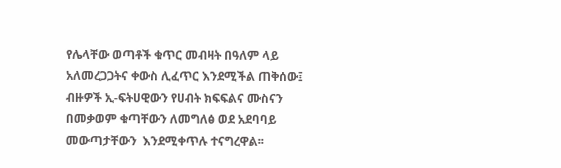የሌላቸው ወጣቶች ቁጥር መብዛት በዓለም ላይ አለመረጋጋትና ቀውስ ሊፈጥር እንደሚችል ጠቅሰው፤ ብዙዎች ኢ-ፍትሀዊውን የሀብት ክፍፍልና ሙስናን በመቃወም ቁጣቸውን ለመግለፅ ወደ አደባባይ መውጣታቸውን  እንደሚቀጥሉ ተናግረዋል፡፡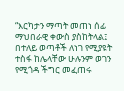“እርካታን ማጣት መጠነ ሰፊ ማህበራዊ ቀውስ ያስከትላል፤ በተለይ ወጣቶች ለነገ የሚያዩት ተስፋ ከሌላቸው ሁሉንም ወገን የሚጎዳ ችግር መፈጠሩ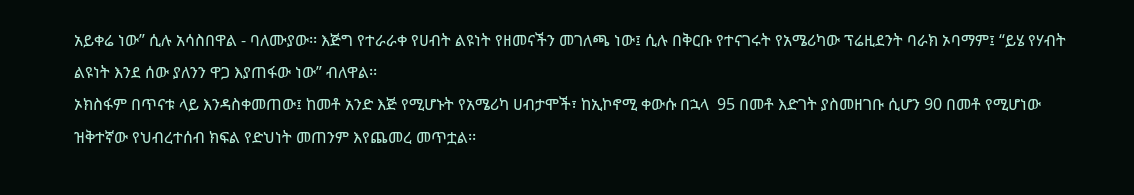አይቀሬ ነው” ሲሉ አሳስበዋል - ባለሙያው፡፡ እጅግ የተራራቀ የሀብት ልዩነት የዘመናችን መገለጫ ነው፤ ሲሉ በቅርቡ የተናገሩት የአሜሪካው ፕሬዚደንት ባራክ ኦባማም፤ “ይሄ የሃብት ልዩነት እንደ ሰው ያለንን ዋጋ እያጠፋው ነው” ብለዋል፡፡
ኦክስፋም በጥናቱ ላይ እንዳስቀመጠው፤ ከመቶ አንድ እጅ የሚሆኑት የአሜሪካ ሀብታሞች፣ ከኢኮኖሚ ቀውሱ በኋላ  95 በመቶ እድገት ያስመዘገቡ ሲሆን 90 በመቶ የሚሆነው ዝቅተኛው የህብረተሰብ ክፍል የድህነት መጠንም እየጨመረ መጥቷል፡፡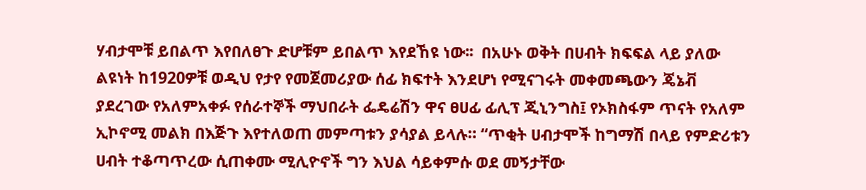ሃብታሞቹ ይበልጥ እየበለፀጉ ድሆቹም ይበልጥ እየደኸዩ ነው፡፡  በአሁኑ ወቅት በሀብት ክፍፍል ላይ ያለው ልዩነት ከ1920ዎቹ ወዲህ የታየ የመጀመሪያው ሰፊ ክፍተት እንደሆነ የሚናገሩት መቀመጫውን ጄኔቭ ያደረገው የአለምአቀፉ የሰራተኞች ማህበራት ፌዴሬሽን ዋና ፀሀፊ ፊሊፕ ጂኒንግስ፤ የኦክስፋም ጥናት የአለም ኢኮኖሚ መልክ በእጅጉ እየተለወጠ መምጣቱን ያሳያል ይላሉ። “ጥቂት ሀብታሞች ከግማሽ በላይ የምድሪቱን ሀብት ተቆጣጥረው ሲጠቀሙ ሚሊዮኖች ግን እህል ሳይቀምሱ ወደ መኝታቸው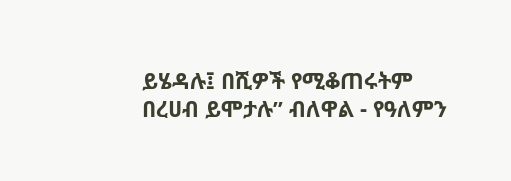ይሄዳሉ፤ በሺዎች የሚቆጠሩትም በረሀብ ይሞታሉ” ብለዋል - የዓለምን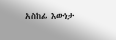አስከፊ እውነታ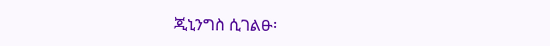ጂኒንግስ ሲገልፁ፡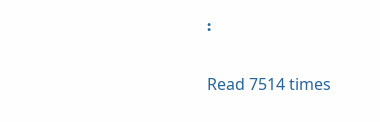፡

Read 7514 times